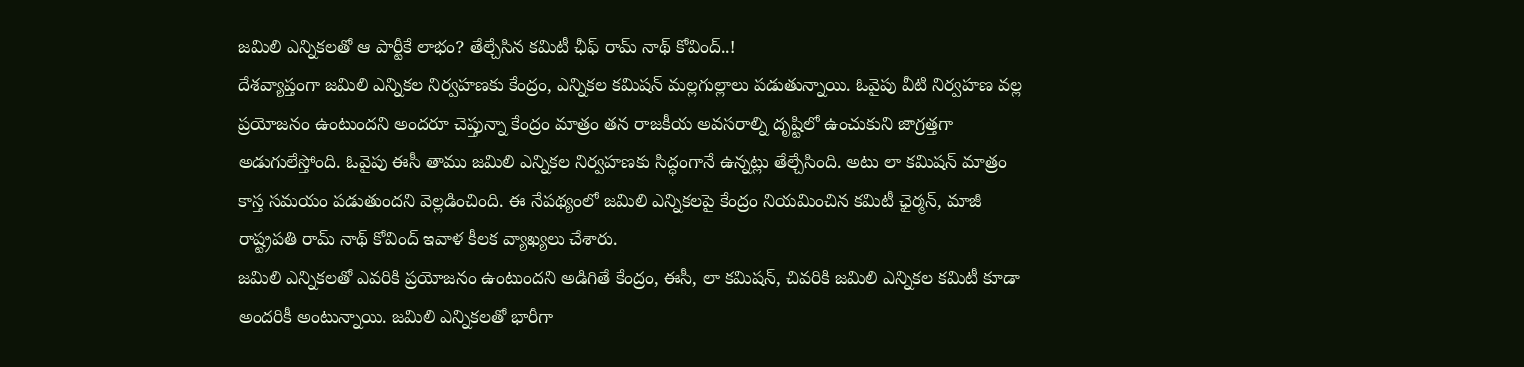జమిలి ఎన్నికలతో ఆ పార్టీకే లాభం? తేల్చేసిన కమిటీ ఛీఫ్ రామ్ నాథ్ కోవింద్..!
దేశవ్యాప్తంగా జమిలి ఎన్నికల నిర్వహణకు కేంద్రం, ఎన్నికల కమిషన్ మల్లగుల్లాలు పడుతున్నాయి. ఓవైపు వీటి నిర్వహణ వల్ల ప్రయోజనం ఉంటుందని అందరూ చెప్తున్నా కేంద్రం మాత్రం తన రాజకీయ అవసరాల్ని దృష్టిలో ఉంచుకుని జాగ్రత్తగా అడుగులేస్తోంది. ఓవైపు ఈసీ తాము జమిలి ఎన్నికల నిర్వహణకు సిద్ధంగానే ఉన్నట్లు తేల్చేసింది. అటు లా కమిషన్ మాత్రం కాస్త సమయం పడుతుందని వెల్లడించింది. ఈ నేపథ్యంలో జమిలి ఎన్నికలపై కేంద్రం నియమించిన కమిటీ ఛైర్మన్, మాజీ రాష్ట్రపతి రామ్ నాథ్ కోవింద్ ఇవాళ కీలక వ్యాఖ్యలు చేశారు.
జమిలి ఎన్నికలతో ఎవరికి ప్రయోజనం ఉంటుందని అడిగితే కేంద్రం, ఈసీ, లా కమిషన్, చివరికి జమిలి ఎన్నికల కమిటీ కూడా అందరికీ అంటున్నాయి. జమిలి ఎన్నికలతో భారీగా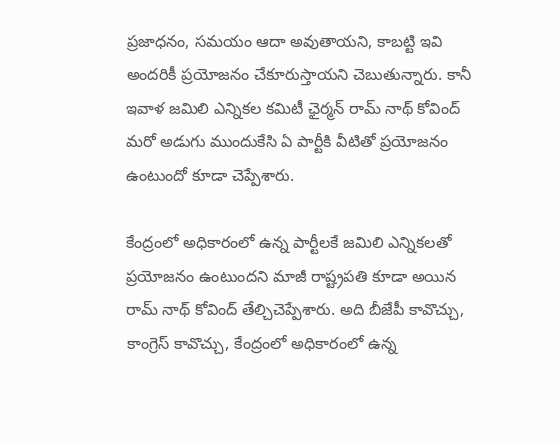ప్రజాధనం, సమయం ఆదా అవుతాయని, కాబట్టి ఇవి అందరికీ ప్రయోజనం చేకూరుస్తాయని చెబుతున్నారు. కానీ ఇవాళ జమిలి ఎన్నికల కమిటీ ఛైర్మన్ రామ్ నాథ్ కోవింద్ మరో అడుగు ముందుకేసి ఏ పార్టీకి వీటితో ప్రయోజనం ఉంటుందో కూడా చెప్పేశారు.

కేంద్రంలో అధికారంలో ఉన్న పార్టీలకే జమిలి ఎన్నికలతో ప్రయోజనం ఉంటుందని మాజీ రాష్ట్రపతి కూడా అయిన రామ్ నాథ్ కోవింద్ తేల్చిచెప్పేశారు. అది బీజేపీ కావొచ్చు, కాంగ్రెస్ కావొచ్చు, కేంద్రంలో అధికారంలో ఉన్న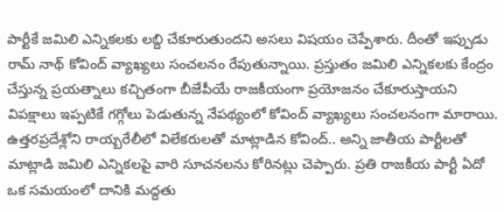పార్టీకే జమిలి ఎన్నికలకు లబ్ది చేకూరుతుందని అసలు విషయం చెప్పేశారు. దీంతో ఇప్పుడు రామ్ నాథ్ కోవింద్ వ్యాఖ్యలు సంచలనం రేపుతున్నాయి. ప్రస్తుతం జమిలి ఎన్నికలకు కేంద్రం చేస్తున్న ప్రయత్నాలు కచ్చితంగా బీజేపీయే రాజకీయంగా ప్రయోజనం చేకూరుస్తాయని విపక్షాలు ఇప్పటికే గగ్గోలు పెడుతున్న నేపథ్యంలో కోవింద్ వ్యాఖ్యలు సంచలనంగా మారాయి.
ఉత్తరప్రదేశ్లోని రాయ్బరేలీలో విలేకరులతో మాట్లాడిన కోవింద్.. అన్ని జాతీయ పార్టీలతో మాట్లాడి జమిలి ఎన్నికలపై వారి సూచనలను కోరినట్లు చెప్పారు. ప్రతి రాజకీయ పార్టీ ఏదో ఒక సమయంలో దానికి మద్దతు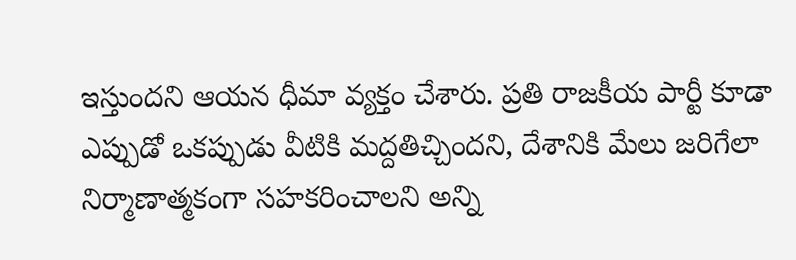ఇస్తుందని ఆయన ధీమా వ్యక్తం చేశారు. ప్రతి రాజకీయ పార్టీ కూడా ఎప్పుడో ఒకప్పుడు వీటికి మద్దతిచ్చిందని, దేశానికి మేలు జరిగేలా నిర్మాణాత్మకంగా సహకరించాలని అన్ని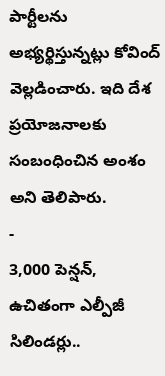పార్టీలను అభ్యర్థిస్తున్నట్లు కోవింద్ వెల్లడించారు. ఇది దేశ ప్రయోజనాలకు సంబంధించిన అంశం అని తెలిపారు.
-
3,000 పెన్షన్, ఉచితంగా ఎల్పీజీ సిలిండర్లు..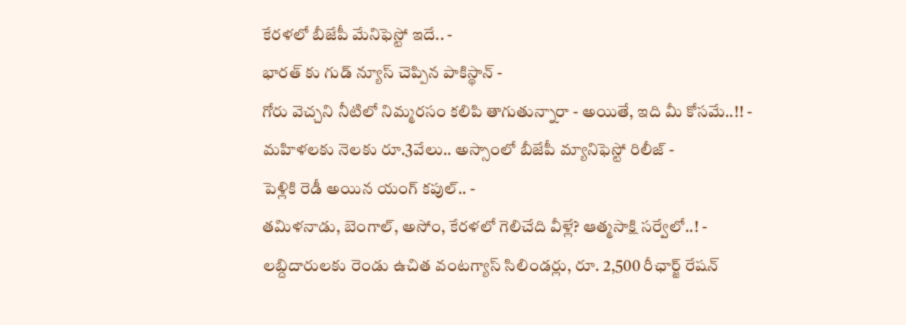కేరళలో బీజేపీ మేనిఫెస్టో ఇదే.. -
భారత్ కు గుడ్ న్యూస్ చెప్పిన పాకిస్థాన్ -
గోరు వెచ్చని నీటిలో నిమ్మరసం కలిపి తాగుతున్నారా - అయితే, ఇది మీ కోసమే..!! -
మహిళలకు నెలకు రూ.3వేలు.. అస్సాంలో బీజేపీ మ్యానిఫెస్టో రిలీజ్ -
పెళ్లికి రెడీ అయిన యంగ్ కపుల్.. -
తమిళనాడు, బెంగాల్, అసోం, కేరళలో గెలిచేది వీళ్లే? ఆత్మసాక్షి సర్వేలో..! -
లబ్దిదారులకు రెండు ఉచిత వంటగ్యాస్ సిలిండర్లు, రూ. 2,500 రీఛార్జ్ రేషన్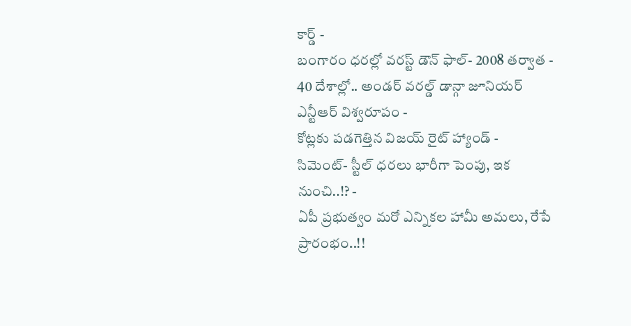కార్డ్ -
బంగారం ధరల్లో వరస్ట్ డౌన్ ఫాల్- 2008 తర్వాత -
40 దేశాల్లో.. అండర్ వరల్డ్ డాన్గా జూనియర్ ఎన్టీఆర్ విశ్వరూపం -
కోట్లకు పడగెత్తిన విజయ్ రైట్ హ్యాండ్ -
సిమెంట్- స్టీల్ ధరలు భారీగా పెంపు, ఇక నుంచి..!? -
ఏపీ ప్రభుత్వం మరో ఎన్నికల హామీ అమలు, రేపే ప్రారంభం..!!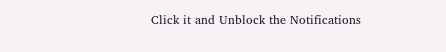Click it and Unblock the Notifications